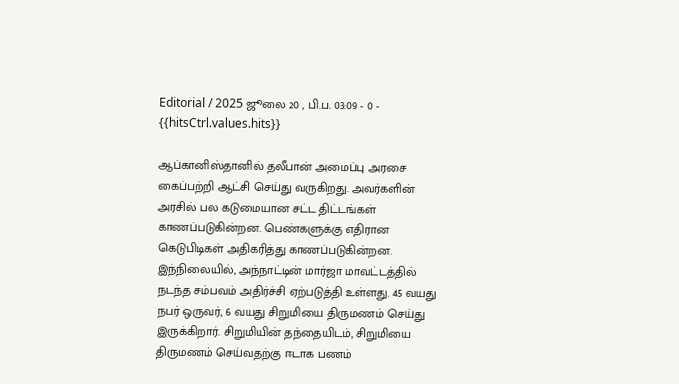Editorial / 2025 ஜூலை 20 , பி.ப. 03:09 - 0 - {{hitsCtrl.values.hits}}

ஆப்கானிஸ்தானில் தலீபான் அமைப்பு அரசை கைப்பற்றி ஆட்சி செய்து வருகிறது. அவர்களின் அரசில் பல கடுமையான சட்ட திட்டங்கள் காணப்படுகின்றன. பெண்களுக்கு எதிரான கெடுபிடிகள் அதிகரித்து காணப்படுகின்றன.
இந்நிலையில், அந்நாட்டின் மார்ஜா மாவட்டத்தில் நடந்த சம்பவம் அதிர்ச்சி ஏற்படுத்தி உள்ளது. 45 வயது நபர் ஒருவர், 6 வயது சிறுமியை திருமணம் செய்து இருக்கிறார். சிறுமியின் தந்தையிடம், சிறுமியை திருமணம் செய்வதற்கு ஈடாக பணம்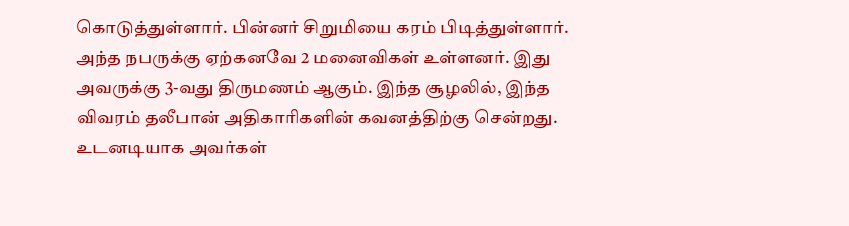கொடுத்துள்ளார். பின்னர் சிறுமியை கரம் பிடித்துள்ளார்.
அந்த நபருக்கு ஏற்கனவே 2 மனைவிகள் உள்ளனர். இது அவருக்கு 3-வது திருமணம் ஆகும். இந்த சூழலில், இந்த விவரம் தலீபான் அதிகாரிகளின் கவனத்திற்கு சென்றது. உடனடியாக அவர்கள்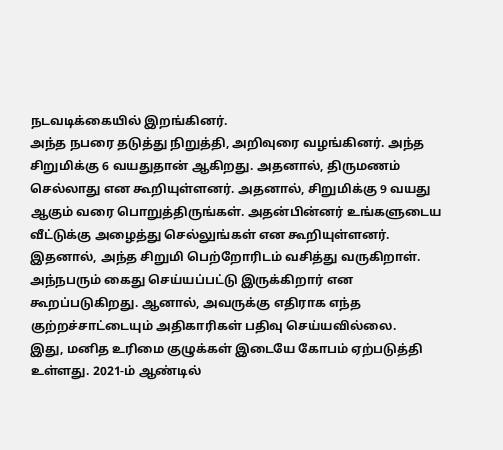நடவடிக்கையில் இறங்கினர்.
அந்த நபரை தடுத்து நிறுத்தி, அறிவுரை வழங்கினர். அந்த சிறுமிக்கு 6 வயதுதான் ஆகிறது. அதனால், திருமணம் செல்லாது என கூறியுள்ளனர். அதனால், சிறுமிக்கு 9 வயது ஆகும் வரை பொறுத்திருங்கள். அதன்பின்னர் உங்களுடைய வீட்டுக்கு அழைத்து செல்லுங்கள் என கூறியுள்ளனர்.
இதனால், அந்த சிறுமி பெற்றோரிடம் வசித்து வருகிறாள். அந்நபரும் கைது செய்யப்பட்டு இருக்கிறார் என கூறப்படுகிறது. ஆனால், அவருக்கு எதிராக எந்த குற்றச்சாட்டையும் அதிகாரிகள் பதிவு செய்யவில்லை.
இது, மனித உரிமை குழுக்கள் இடையே கோபம் ஏற்படுத்தி உள்ளது. 2021-ம் ஆண்டில்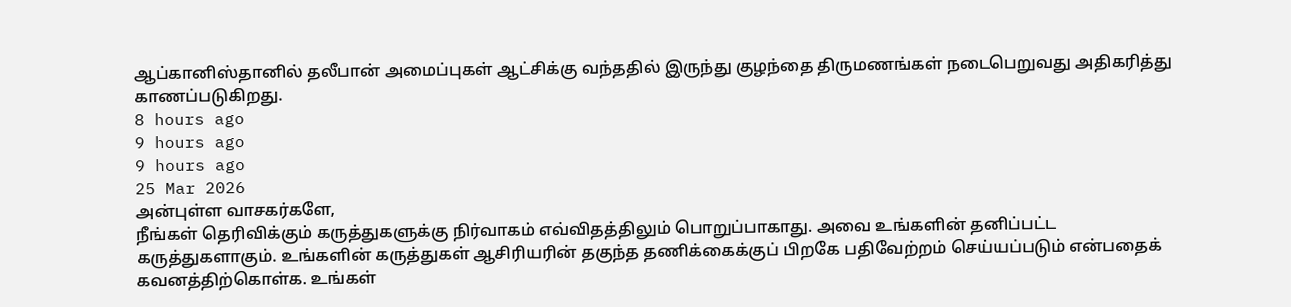ஆப்கானிஸ்தானில் தலீபான் அமைப்புகள் ஆட்சிக்கு வந்ததில் இருந்து குழந்தை திருமணங்கள் நடைபெறுவது அதிகரித்து காணப்படுகிறது.
8 hours ago
9 hours ago
9 hours ago
25 Mar 2026
அன்புள்ள வாசகர்களே,
நீங்கள் தெரிவிக்கும் கருத்துகளுக்கு நிர்வாகம் எவ்விதத்திலும் பொறுப்பாகாது. அவை உங்களின் தனிப்பட்ட கருத்துகளாகும். உங்களின் கருத்துகள் ஆசிரியரின் தகுந்த தணிக்கைக்குப் பிறகே பதிவேற்றம் செய்யப்படும் என்பதைக் கவனத்திற்கொள்க. உங்கள்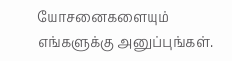யோசனைகளையும் எங்களுக்கு அனுப்புங்கள்.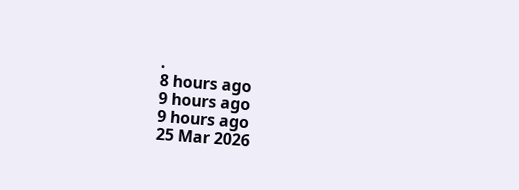.
8 hours ago
9 hours ago
9 hours ago
25 Mar 2026